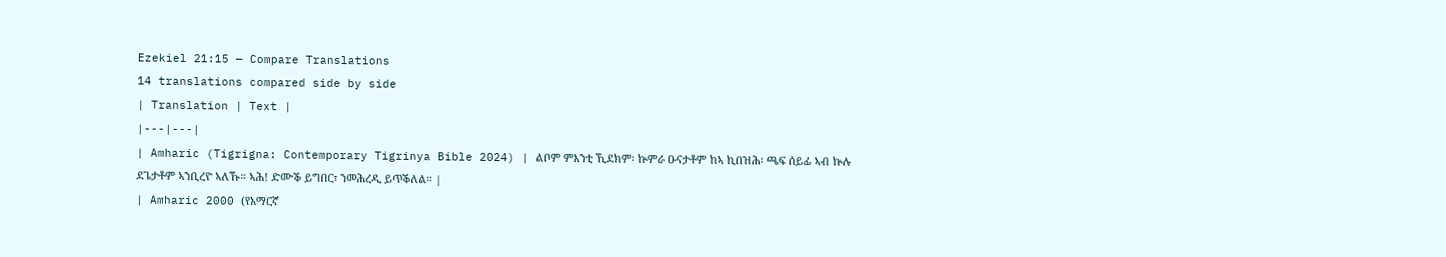Ezekiel 21:15 — Compare Translations
14 translations compared side by side
| Translation | Text |
|---|---|
| Amharic (Tigrigna: Contemporary Tigrinya Bible 2024) | ልቦም ምእንቲ ኺደክም፡ ኵምራ ዑናታቶም ከኣ ኪበዝሕ፡ ጫፍ ሰይፊ ኣብ ኵሉ ደጌታቶም ኣንቢረዮ ኣለኹ። ኣሕ! ድሙቕ ይግበር፣ ንመሕረዲ ይጥቕለል። |
| Amharic 2000 (የአማርኛ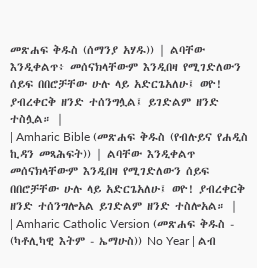መጽሐፍ ቅዱስ (ሰማንያ አሃዱ)) | ልባቸው እንዲቀልጥ፥ መሰናክላቸውም እንዲበዛ የሚገድለውን ሰይፍ በበሮቻቸው ሁሉ ላይ አድርጌአለሁ፤ ወዮ! ያብረቀርቅ ዘንድ ተሰንግሏል፤ ይገድልም ዘንድ ተስሏል። |
| Amharic Bible (መጽሐፍ ቅዱስ (የብሉይና የሐዲስ ኪዳን መጻሕፍት)) | ልባቸው እንዲቀልጥ መሰናክላቸውም እንዲበዛ የሚገድለውን ሰይፍ በበሮቻቸው ሁሉ ላይ አድርጌአለሁ፤ ወዮ! ያብረቀርቅ ዘንድ ተሰንግሎአል ይገድልም ዘንድ ተስሎአል። |
| Amharic Catholic Version (መጽሐፍ ቅዱስ - (ካቶሊካዊ እትም - ኤማሁስ)) No Year | ልብ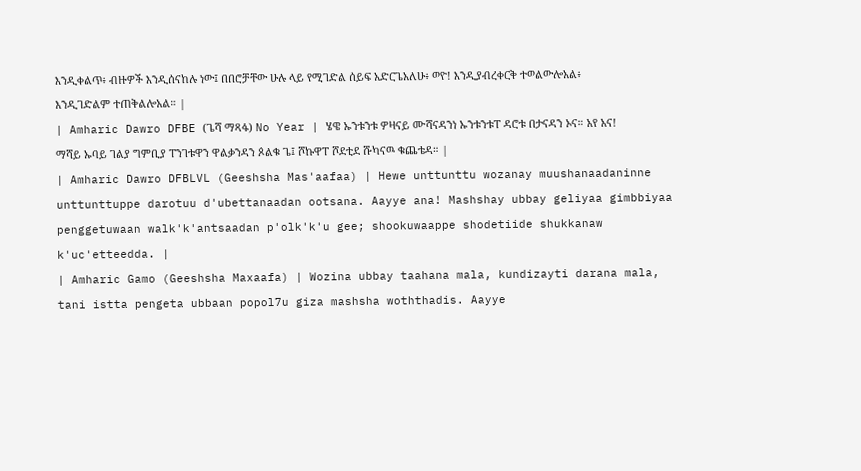እንዲቀልጥ፥ ብዙዎች እንዲሰናከሉ ነው፤ በበሮቻቸው ሁሉ ላይ የሚገድል ሰይፍ አድርጌአለሁ፥ ወዮ! እንዲያብረቀርቅ ተወልውሎአል፥ እንዲገድልም ተጠቅልሎአል። |
| Amharic Dawro DFBE (ጌሻ ማጻፋ) No Year | ሄዌ ኡንቱንቱ ዎዛናይ ሙሻናዳንነ ኡንቱንቱፐ ዳሮቱ በታናዳን ኦና። አየ አና! ማሻይ ኡባይ ገልያ ግምቢያ ፐንገቱዋን ዋልቃንዳን ጶልቁ ጌ፤ ሾኩዋፐ ሾደቲደ ሹካናዉ ቁጨቴዳ። |
| Amharic Dawro DFBLVL (Geeshsha Mas'aafaa) | Hewe unttunttu wozanay muushanaadaninne unttunttuppe darotuu d'ubettanaadan ootsana. Aayye ana! Mashshay ubbay geliyaa gimbbiyaa penggetuwaan walk'k'antsaadan p'olk'k'u gee; shookuwaappe shodetiide shukkanaw k'uc'etteedda. |
| Amharic Gamo (Geeshsha Maxaafa) | Wozina ubbay taahana mala, kundizayti darana mala, tani istta pengeta ubbaan popol7u giza mashsha woththadis. Aayye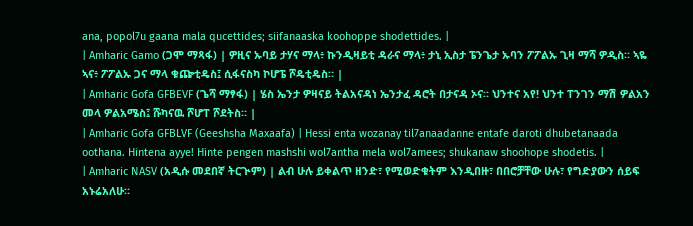ana, popol7u gaana mala qucettides; siifanaaska koohoppe shodettides. |
| Amharic Gamo (ጋሞ ማጻፋ) | ዎዚና ኡባይ ታሃና ማላ፥ ኩንዲዛይቲ ዳራና ማላ፥ ታኒ ኢስታ ፔንጌታ ኡባን ፖፖልኡ ጊዛ ማሻ ዎዲስ። ኣዬ ኣና፥ ፖፖልኡ ጋና ማላ ቁጬቲዴስ፤ ሲፋናስካ ኮሆፔ ሾዴቲዴስ። |
| Amharic Gofa GFBEVF (ጌሻ ማፃፋ) | ሄስ ኤንታ ዎዛናይ ትልአናዳነ ኤንታፈ ዳሮት በታናዳ ኦና። ህንተና አየ! ህንተ ፐንገን ማሽ ዎልአን መላ ዎልአሜስ፤ ሹካናዉ ሾሆፐ ሾደትስ። |
| Amharic Gofa GFBLVF (Geeshsha Maxaafa) | Hessi enta wozanay til7anaadanne entafe daroti dhubetanaada oothana. Hintena ayye! Hinte pengen mashshi wol7antha mela wol7amees; shukanaw shoohope shodetis. |
| Amharic NASV (አዲሱ መደበኛ ትርጒም) | ልብ ሁሉ ይቀልጥ ዘንድ፣ የሚወድቁትም እንዲበዙ፣ በበሮቻቸው ሁሉ፣ የግድያውን ሰይፍ አኑሬአለሁ።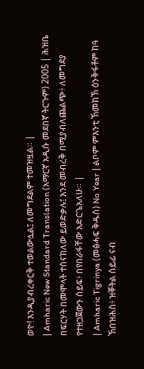ወዮ! እንዲያብረቀርቅ ተወልውሏል፤ ለመግደልም ተመዝዟል። |
| Amharic New Standard Translation (አማርኛ አዲሱ መደበኛ ትርጉም) 2005 | ሕዝቤ በፍርሃት በመሞላት ተሰናክለው ይወድቃሉ፤ እንደ መብረቅ በሚያብለጨልጭ፥ ለመግደያ የተዘጋጀውን ሰይፍ፥ በየበራፋቸው አድርጌአለሁ። |
| Amharic Tigrinya (መፅሓፍ ቅዱስ) No Year | ልቦም ምእንቲ ኽመክኽ ዕንቅፋቶም ከዓ ኽበዝሕስ፥ ዝቐትል ሰይፊ ናብ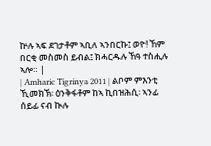ኵሉ ኣፍ ደገታቶም ኣቢለ ኣንበርኩ፤ ወዮ! ኸም በርቂ መስመስ ይብል፤ ክሓርዱሉ ኸዓ ተስሒሉ ኣሎ። |
| Amharic Tigrinya 2011 | ልቦም ምእንቲ ኺመክኽ፡ ዕንቅፋቶም ከኣ ኪበዝሕሲ፡ ኣንፊ ሰይፊ ናብ ኲሉ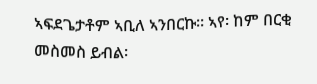ኣፍደጌታቶም ኣቢለ ኣንበርኩ። ኣየ፡ ከም በርቂ መስመስ ይብል፡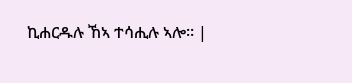ኪሐርዱሉ ኸኣ ተሳሒሉ ኣሎ። |